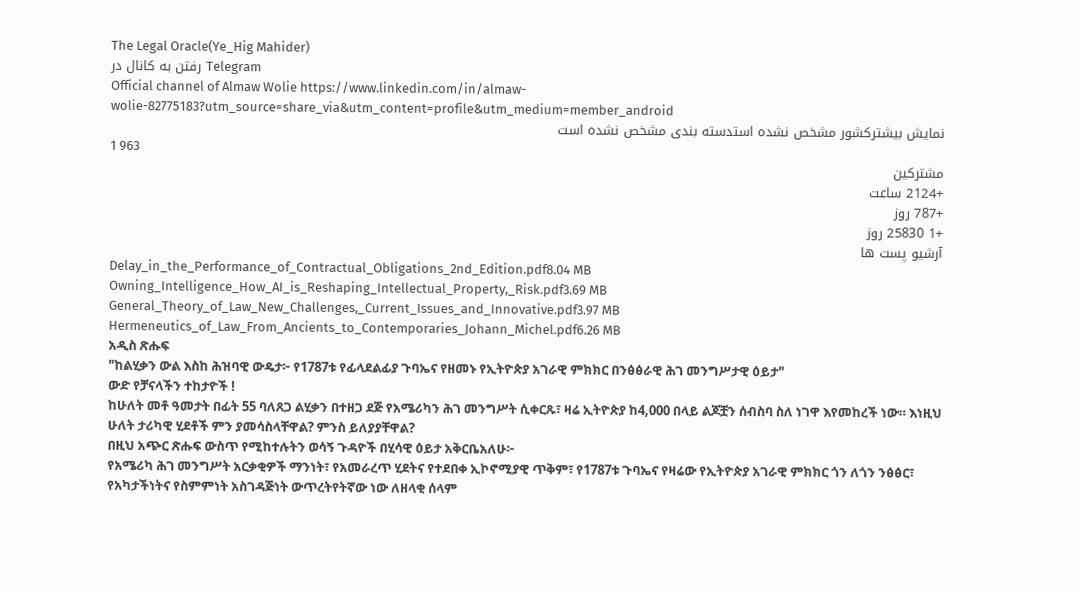The Legal Oracle(Ye_Hig Mahider)
رفتن به کانال در Telegram
Official channel of Almaw Wolie https://www.linkedin.com/in/almaw-wolie-82775183?utm_source=share_via&utm_content=profile&utm_medium=member_android
نمایش بیشترکشور مشخص نشده استدسته بندی مشخص نشده است
1 963
مشترکین
+2124 ساعت
+787 روز
+1 25830 روز
آرشیو پست ها
Delay_in_the_Performance_of_Contractual_Obligations_2nd_Edition.pdf8.04 MB
Owning_Intelligence_How_AI_is_Reshaping_Intellectual_Property,_Risk.pdf3.69 MB
General_Theory_of_Law_New_Challenges,_Current_Issues_and_Innovative.pdf3.97 MB
Hermeneutics_of_Law_From_Ancients_to_Contemporaries_Johann_Michel.pdf6.26 MB
አዲስ ጽሑፍ
"ከልሂቃን ውል እስከ ሕዝባዊ ውዴታ፦ የ1787ቱ የፊላደልፊያ ጉባኤና የዘመኑ የኢትዮጵያ አገራዊ ምክክር በንፅፅራዊ ሕገ መንግሥታዊ ዕይታ"
ውድ የቻናላችን ተከታዮች !
ከሁለት መቶ ዓመታት በፊት 55 ባለጸጋ ልሂቃን በተዘጋ ደጅ የአሜሪካን ሕገ መንግሥት ሲቀርጹ፣ ዛሬ ኢትዮጵያ ከ4,000 በላይ ልጆቿን ሰብስባ ስለ ነገዋ እየመከረች ነው። እነዚህ ሁለት ታሪካዊ ሂደቶች ምን ያመሳስላቸዋል? ምንስ ይለያያቸዋል?
በዚህ አጭር ጽሑፍ ውስጥ የሚከተሉትን ወሳኝ ጉዳዮች በሂሳዊ ዕይታ አቅርቤአለሁ፦
የአሜሪካ ሕገ መንግሥት አርቃቂዎች ማንነት፣ የአመራረጥ ሂደትና የተደበቀ ኢኮኖሚያዊ ጥቅም፣ የ1787ቱ ጉባኤና የዛሬው የኢትዮጵያ አገራዊ ምክክር ጎን ለጎን ንፅፅር፣ የአካታችነትና የስምምነት አስገዳጅነት ውጥረትየትኛው ነው ለዘላቂ ሰላም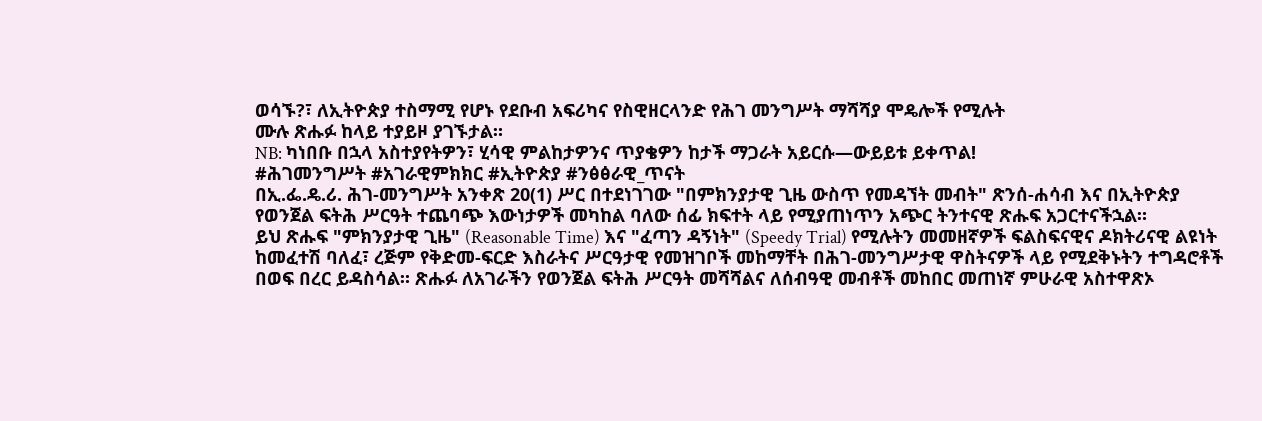ወሳኙ?፣ ለኢትዮጵያ ተስማሚ የሆኑ የደቡብ አፍሪካና የስዊዘርላንድ የሕገ መንግሥት ማሻሻያ ሞዴሎች የሚሉት
ሙሉ ጽሑፉ ከላይ ተያይዞ ያገኙታል።
NB: ካነበቡ በኋላ አስተያየትዎን፣ ሂሳዊ ምልከታዎንና ጥያቄዎን ከታች ማጋራት አይርሱ—ውይይቱ ይቀጥል!
#ሕገመንግሥት #አገራዊምክክር #ኢትዮጵያ #ንፅፅራዊ_ጥናት
በኢ.ፌ.ዴ.ሪ. ሕገ-መንግሥት አንቀጽ 20(1) ሥር በተደነገገው "በምክንያታዊ ጊዜ ውስጥ የመዳኘት መብት" ጽንሰ-ሐሳብ እና በኢትዮጵያ የወንጀል ፍትሕ ሥርዓት ተጨባጭ እውነታዎች መካከል ባለው ሰፊ ክፍተት ላይ የሚያጠነጥን አጭር ትንተናዊ ጽሑፍ አጋርተናችኋል።
ይህ ጽሑፍ "ምክንያታዊ ጊዜ" (Reasonable Time) እና "ፈጣን ዳኝነት" (Speedy Trial) የሚሉትን መመዘኛዎች ፍልስፍናዊና ዶክትሪናዊ ልዩነት ከመፈተሽ ባለፈ፣ ረጅም የቅድመ-ፍርድ እስራትና ሥርዓታዊ የመዝገቦች መከማቸት በሕገ-መንግሥታዊ ዋስትናዎች ላይ የሚደቅኑትን ተግዳሮቶች በወፍ በረር ይዳስሳል። ጽሑፉ ለአገራችን የወንጀል ፍትሕ ሥርዓት መሻሻልና ለሰብዓዊ መብቶች መከበር መጠነኛ ምሁራዊ አስተዋጽኦ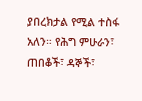ያበረክታል የሚል ተስፋ አለን። የሕግ ምሁራን፣ ጠበቆች፣ ዳኞች፣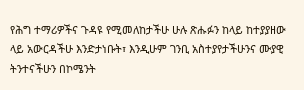የሕግ ተማሪዎችና ጉዳዩ የሚመለከታችሁ ሁሉ ጽሑፉን ከላይ ከተያያዘው ላይ አውርዳችሁ እንድታነቡት፣ እንዲሁም ገንቢ አስተያየታችሁንና ሙያዊ ትንተናችሁን በኮሜንት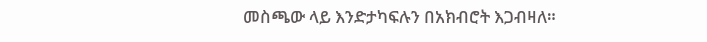መስጫው ላይ እንድታካፍሉን በአክብሮት እጋብዛለ።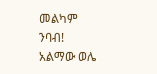መልካም ንባብ!
አልማው ወሌ